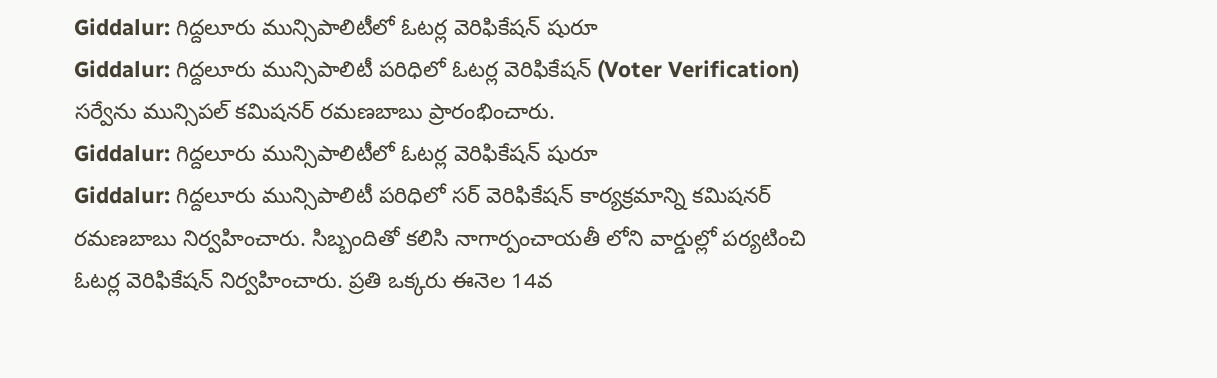Giddalur: గిద్దలూరు మున్సిపాలిటీలో ఓటర్ల వెరిఫికేషన్ షురూ
Giddalur: గిద్దలూరు మున్సిపాలిటీ పరిధిలో ఓటర్ల వెరిఫికేషన్ (Voter Verification) సర్వేను మున్సిపల్ కమిషనర్ రమణబాబు ప్రారంభించారు.
Giddalur: గిద్దలూరు మున్సిపాలిటీలో ఓటర్ల వెరిఫికేషన్ షురూ
Giddalur: గిద్దలూరు మున్సిపాలిటీ పరిధిలో సర్ వెరిఫికేషన్ కార్యక్రమాన్ని కమిషనర్ రమణబాబు నిర్వహించారు. సిబ్బందితో కలిసి నాగార్పంచాయతీ లోని వార్డుల్లో పర్యటించి ఓటర్ల వెరిఫికేషన్ నిర్వహించారు. ప్రతి ఒక్కరు ఈనెల 14వ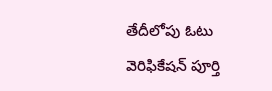తేదీలోపు ఓటు వెరిఫికేషన్ పూర్తి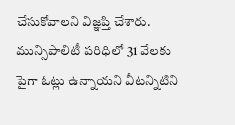చేసుకోవాలని విజ్ఞప్తి చేశారు.
మున్సిపాలిటీ పరిధిలో 31 వేలకు పైగా ఓట్లు ఉన్నాయని వీటన్నిటిని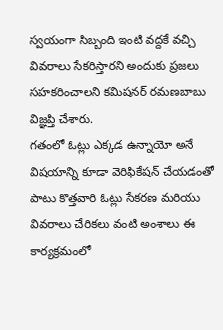స్వయంగా సిబ్బంది ఇంటి వద్దకే వచ్చి వివరాలు సేకరిస్తారని అందుకు ప్రజలు సహకరించాలని కమిషనర్ రమణబాబు విజ్ఞప్తి చేశారు.
గతంలో ఓట్లు ఎక్కడ ఉన్నాయో అనే విషయాన్ని కూడా వెరిఫికేషన్ చేయడంతో పాటు కొత్తవారి ఓట్లు సేకరణ మరియు వివరాలు చేరికలు వంటి అంశాలు ఈ కార్యక్రమంలో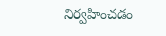నిర్వహించడం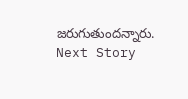జరుగుతుందన్నారు.
Next Story